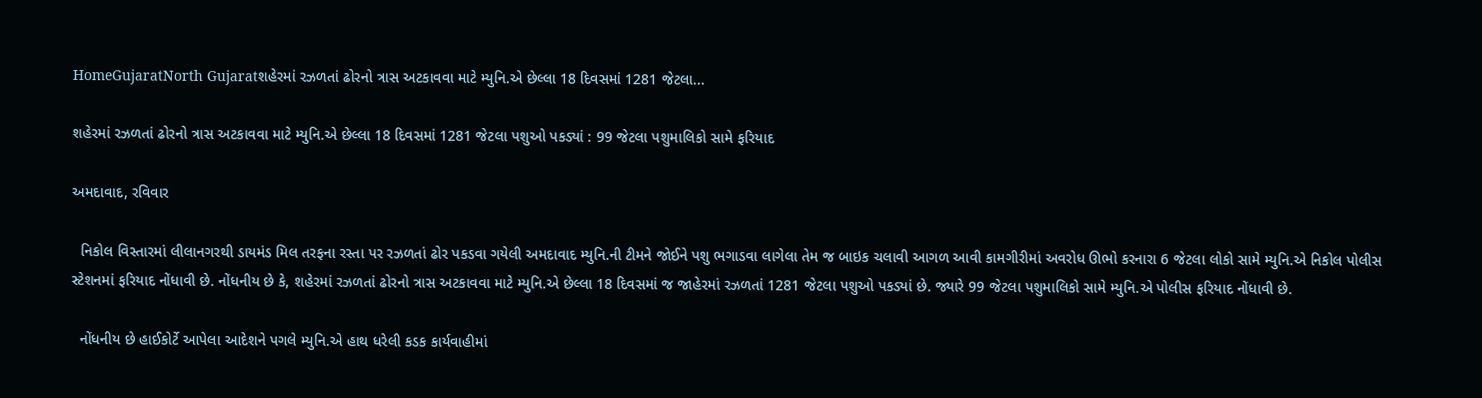HomeGujaratNorth Gujaratશહેરમાં રઝળતાં ઢોરનો ત્રાસ અટકાવવા માટે મ્યુનિ.એ છેલ્લા 18 દિવસમાં 1281 જેટલા...

શહેરમાં રઝળતાં ઢોરનો ત્રાસ અટકાવવા માટે મ્યુનિ.એ છેલ્લા 18 દિવસમાં 1281 જેટલા પશુઓ પકડ્યાં : 99 જેટલા પશુમાલિકો સામે ફરિયાદ

અમદાવાદ, રવિવાર

  નિકોલ વિસ્તારમાં લીલાનગરથી ડાયમંડ મિલ તરફના રસ્તા પર રઝળતાં ઢોર પકડવા ગયેલી અમદાવાદ મ્યુનિ.ની ટીમને જોઈને પશુ ભગાડવા લાગેલા તેમ જ બાઇક ચલાવી આગળ આવી કામગીરીમાં અવરોધ ઊભો કરનારા 6 જેટલા લોકો સામે મ્યુનિ.એ નિકોલ પોલીસ સ્ટેશનમાં ફરિયાદ નોંધાવી છે. નોંધનીય છે કે, શહેરમાં રઝળતાં ઢોરનો ત્રાસ અટકાવવા માટે મ્યુનિ.એ છેલ્લા 18 દિવસમાં જ જાહેરમાં રઝળતાં 1281 જેટલા પશુઓ પકડ્યાં છે. જ્યારે 99 જેટલા પશુમાલિકો સામે મ્યુનિ.એ પોલીસ ફરિયાદ નોંધાવી છે.

  નોંધનીય છે હાઈકોર્ટે આપેલા આદેશને પગલે મ્યુનિ.એ હાથ ધરેલી કડક કાર્યવાહીમાં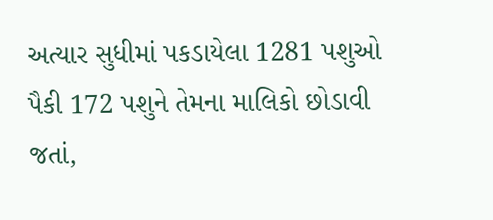અત્યાર સુધીમાં પકડાયેલા 1281 પશુઓ પૈકી 172 પશુને તેમના માલિકો છોડાવી જતાં,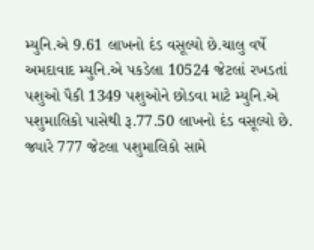મ્યુનિ.એ 9.61 લાખનો દંડ વસૂલ્યો છે.ચાલુ વર્ષે અમદાવાદ મ્યુનિ.એ પકડેલા 10524 જેટલાં રખડતાં પશુઓ પૈકી 1349 પશુઓને છોડવા માટે મ્યુનિ.એ પશુમાલિકો પાસેથી રૂ.77.50 લાખનો દંડ વસૂલ્યો છે. જ્યારે 777 જેટલા પશુમાલિકો સામે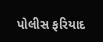પોલીસ ફરિયાદ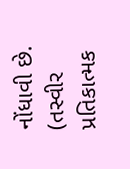નોંધાવી છે. (તસ્વીર પ્રતિકાત્મક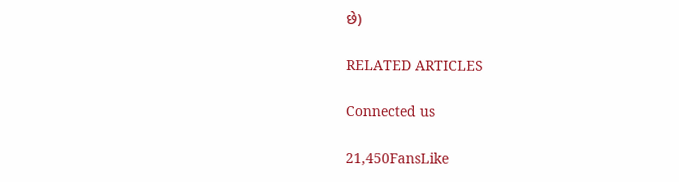છે)

RELATED ARTICLES

Connected us

21,450FansLike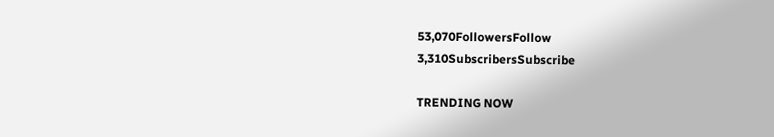53,070FollowersFollow
3,310SubscribersSubscribe

TRENDING NOW